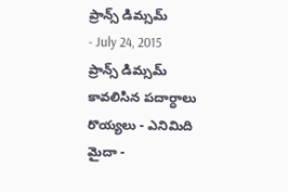ప్రాన్స్ డిమ్సమ్
- July 24, 2015
ప్రాన్స్ డిమ్సమ్
కావలిసిన పదార్ధాలు
రొయ్యలు - ఎనిమిది
మైదా -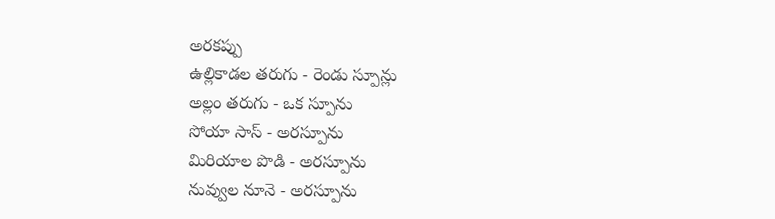అరకప్పు
ఉల్లికాడల తరుగు - రెండు స్పూన్లు
అల్లం తరుగు - ఒక స్పూను
సోయా సాస్ - అరస్పూను
మిరియాల పొడి - అరస్పూను
నువ్వుల నూనె - అరస్పూను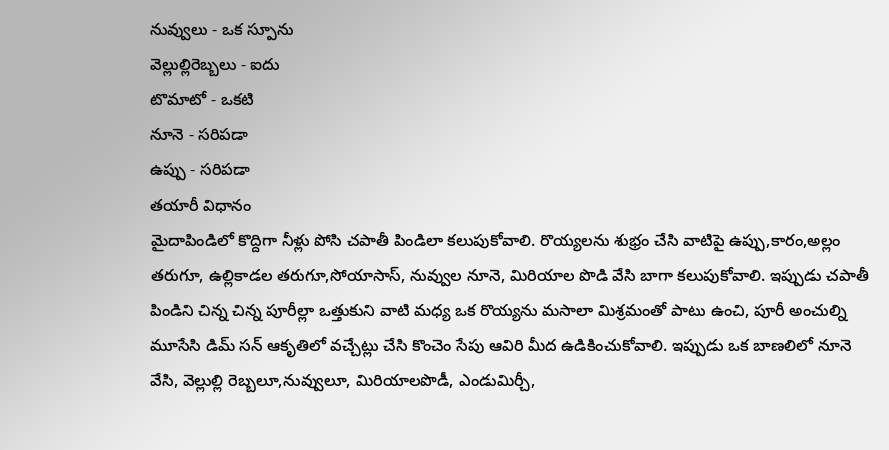నువ్వులు - ఒక స్పూను
వెల్లుల్లిరెబ్బలు - ఐదు
టొమాటో - ఒకటి
నూనె - సరిపడా
ఉప్పు - సరిపడా
తయారీ విధానం
మైదాపిండిలో కొద్దిగా నీళ్లు పోసి చపాతీ పిండిలా కలుపుకోవాలి. రొయ్యలను శుభ్రం చేసి వాటిపై ఉప్పు,కారం,అల్లం తరుగూ, ఉల్లికాడల తరుగూ,సోయాసాస్, నువ్వుల నూనె, మిరియాల పొడి వేసి బాగా కలుపుకోవాలి. ఇప్పుడు చపాతీ పిండిని చిన్న చిన్న పూరీల్లా ఒత్తుకుని వాటి మధ్య ఒక రొయ్యను మసాలా మిశ్రమంతో పాటు ఉంచి, పూరీ అంచుల్ని మూసేసి డిమ్ సన్ ఆకృతిలో వచ్చేట్లు చేసి కొంచెం సేపు ఆవిరి మీద ఉడికించుకోవాలి. ఇప్పుడు ఒక బాణలిలో నూనె వేసి, వెల్లుల్లి రెబ్బలూ,నువ్వులూ, మిరియాలపొడీ, ఎండుమిర్చీ,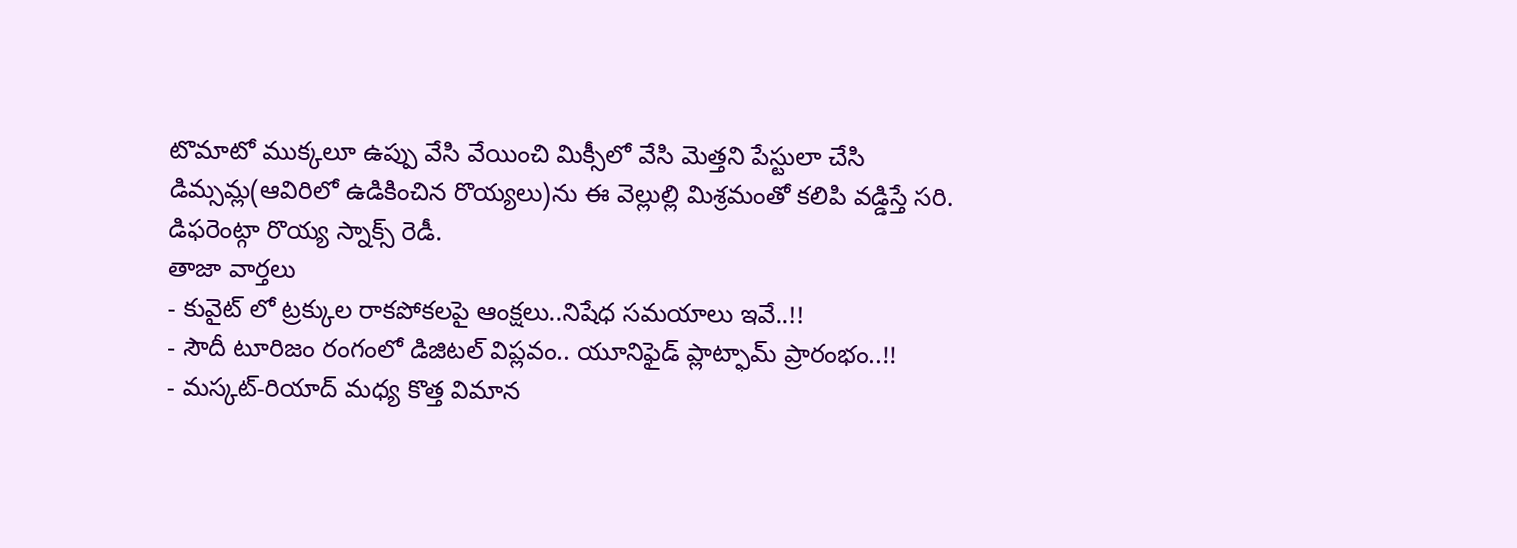టొమాటో ముక్కలూ ఉప్పు వేసి వేయించి మిక్సీలో వేసి మెత్తని పేస్టులా చేసి డిమ్సమ్ల(ఆవిరిలో ఉడికించిన రొయ్యలు)ను ఈ వెల్లుల్లి మిశ్రమంతో కలిపి వడ్డిస్తే సరి. డిఫరెంట్గా రొయ్య స్నాక్స్ రెడీ.
తాజా వార్తలు
- కువైట్ లో ట్రక్కుల రాకపోకలపై ఆంక్షలు..నిషేధ సమయాలు ఇవే..!!
- సౌదీ టూరిజం రంగంలో డిజిటల్ విప్లవం.. యూనిఫైడ్ ప్లాట్ఫామ్ ప్రారంభం..!!
- మస్కట్-రియాద్ మధ్య కొత్త విమాన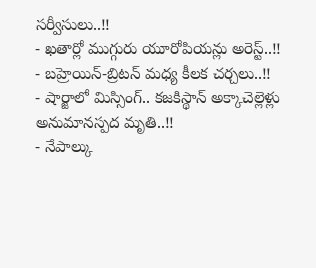సర్వీసులు..!!
- ఖతార్లో ముగ్గురు యూరోపియన్లు అరెస్ట్..!!
- బహ్రెయిన్-బ్రిటన్ మధ్య కీలక చర్చలు..!!
- షార్జాలో మిస్సింగ్.. కజకిస్థాన్ అక్కాచెల్లెళ్లు అనుమానస్పద మృతి..!!
- నేపాల్కు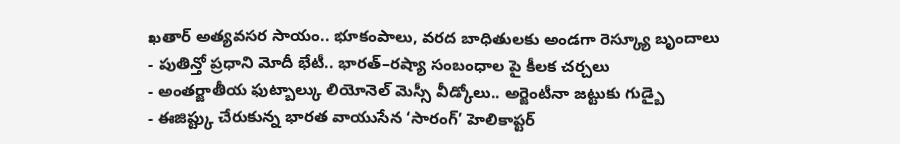ఖతార్ అత్యవసర సాయం.. భూకంపాలు, వరద బాధితులకు అండగా రెస్క్యూ బృందాలు
- పుతిన్తో ప్రధాని మోదీ భేటీ.. భారత్–రష్యా సంబంధాల పై కీలక చర్చలు
- అంతర్జాతీయ ఫుట్బాల్కు లియోనెల్ మెస్సీ వీడ్కోలు.. అర్జెంటీనా జట్టుకు గుడ్బై
- ఈజిప్ట్కు చేరుకున్న భారత వాయుసేన ‘సారంగ్’ హెలికాప్టర్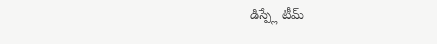డిస్ప్లే టీమ్